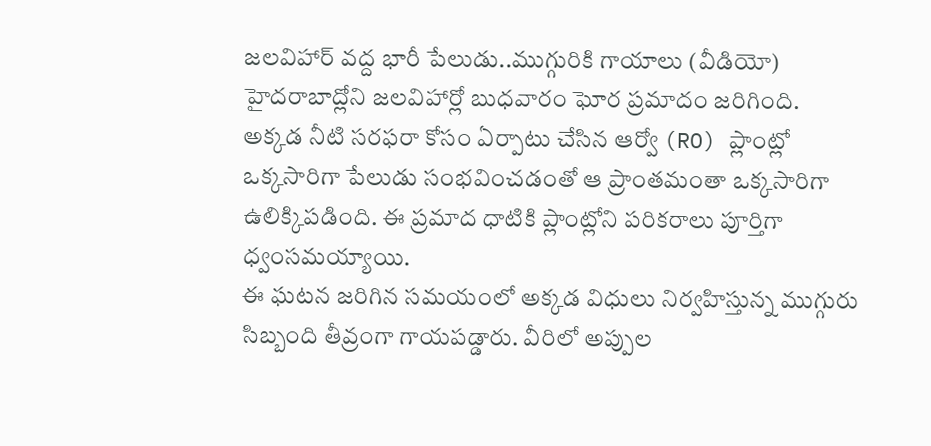జలవిహార్ వద్ద భారీ పేలుడు..ముగ్గురికి గాయాలు (వీడియో)
హైదరాబాద్లోని జలవిహార్లో బుధవారం ఘోర ప్రమాదం జరిగింది. అక్కడ నీటి సరఫరా కోసం ఏర్పాటు చేసిన ఆర్వో (RO) ప్లాంట్లో ఒక్కసారిగా పేలుడు సంభవించడంతో ఆ ప్రాంతమంతా ఒక్కసారిగా ఉలిక్కిపడింది. ఈ ప్రమాద ధాటికి ప్లాంట్లోని పరికరాలు పూర్తిగా ధ్వంసమయ్యాయి.
ఈ ఘటన జరిగిన సమయంలో అక్కడ విధులు నిర్వహిస్తున్న ముగ్గురు సిబ్బంది తీవ్రంగా గాయపడ్డారు. వీరిలో అప్పుల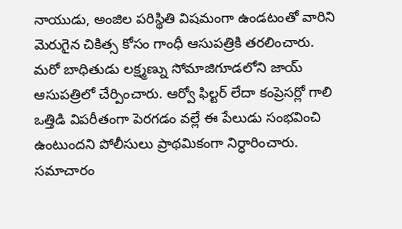నాయుడు, అంజిల పరిస్థితి విషమంగా ఉండటంతో వారిని మెరుగైన చికిత్స కోసం గాంధీ ఆసుపత్రికి తరలించారు.
మరో బాధితుడు లక్ష్మణ్ను సోమాజిగూడలోని జాయ్ ఆసుపత్రిలో చేర్పించారు. ఆర్వో ఫిల్టర్ లేదా కంప్రెసర్లో గాలి ఒత్తిడి విపరీతంగా పెరగడం వల్లే ఈ పేలుడు సంభవించి ఉంటుందని పోలీసులు ప్రాథమికంగా నిర్ధారించారు.
సమాచారం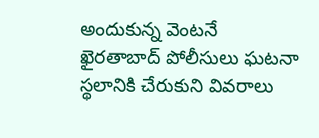అందుకున్న వెంటనే ఖైరతాబాద్ పోలీసులు ఘటనా స్థలానికి చేరుకుని వివరాలు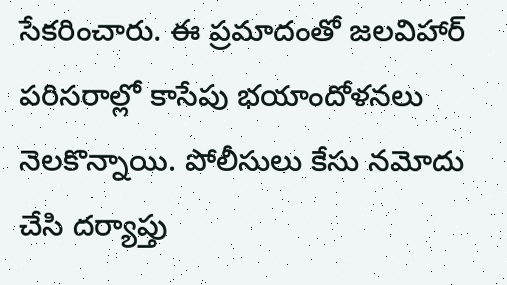సేకరించారు. ఈ ప్రమాదంతో జలవిహార్ పరిసరాల్లో కాసేపు భయాందోళనలు నెలకొన్నాయి. పోలీసులు కేసు నమోదు చేసి దర్యాప్తు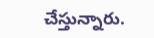చేస్తున్నారు.